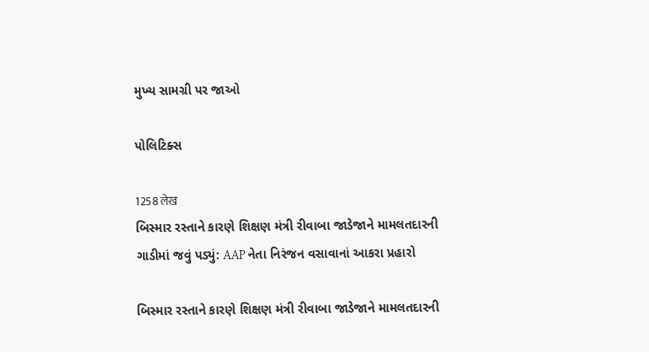મુખ્ય સામગ્રી પર જાઓ

પોલિટિક્સ

1258 लेख
બિસ્માર રસ્તાને કારણે શિક્ષણ મંત્રી રીવાબા જાડેજાને મામલતદારની ગાડીમાં જવું પડ્યું: AAP નેતા નિરંજન વસાવાનાં આકરા પ્રહારો

બિસ્માર રસ્તાને કારણે શિક્ષણ મંત્રી રીવાબા જાડેજાને મામલતદારની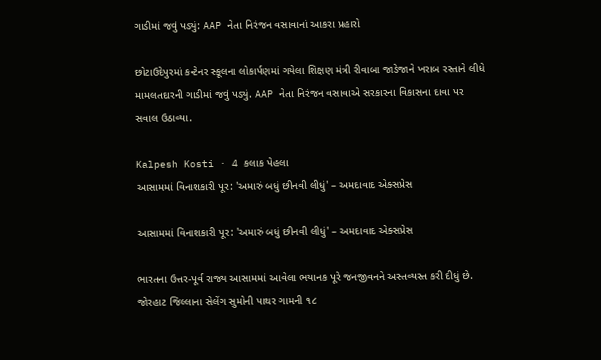ગાડીમાં જવું પડ્યું: AAP નેતા નિરંજન વસાવાનાં આકરા પ્રહારો

છોટાઉદેપુરમાં કન્ટેનર સ્કૂલના લોકાર્પણમાં ગયેલા શિક્ષણ મંત્રી રીવાબા જાડેજાને ખરાબ રસ્તાને લીધે મામલતદારની ગાડીમાં જવું પડ્યું. AAP નેતા નિરંજન વસાવાએ સરકારના વિકાસના દાવા પર સવાલ ઉઠાવ્યા.

Kalpesh Kosti · 4 કલાક પેહલા
આસામમાં વિનાશકારી પૂર: 'અમારું બધું છીનવી લીધું' – અમદાવાદ એક્સપ્રેસ

આસામમાં વિનાશકારી પૂર: 'અમારું બધું છીનવી લીધું' – અમદાવાદ એક્સપ્રેસ

ભારતના ઉત્તર-પૂર્વ રાજ્ય આસામમાં આવેલા ભયાનક પૂરે જનજીવનને અસ્તવ્યસ્ત કરી દીધું છે. જોરહાટ જિલ્લાના સેલેંગ સુમોની પાથર ગામની ૧૮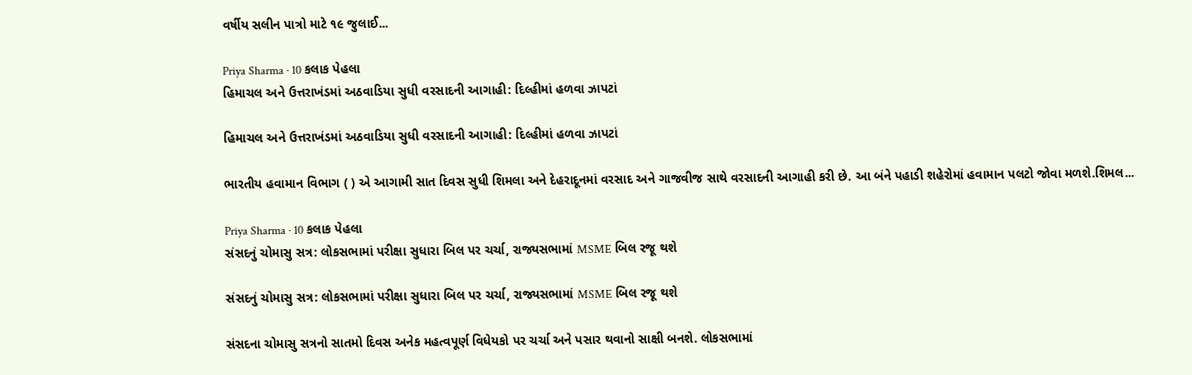વર્ષીય સલીન પાત્રો માટે ૧૯ જુલાઈ...

Priya Sharma · 10 કલાક પેહલા
હિમાચલ અને ઉત્તરાખંડમાં અઠવાડિયા સુધી વરસાદની આગાહી: દિલ્હીમાં હળવા ઝાપટાં

હિમાચલ અને ઉત્તરાખંડમાં અઠવાડિયા સુધી વરસાદની આગાહી: દિલ્હીમાં હળવા ઝાપટાં

ભારતીય હવામાન વિભાગ ( ) એ આગામી સાત દિવસ સુધી શિમલા અને દેહરાદૂનમાં વરસાદ અને ગાજવીજ સાથે વરસાદની આગાહી કરી છે. આ બંને પહાડી શહેરોમાં હવામાન પલટો જોવા મળશે.શિમલ...

Priya Sharma · 10 કલાક પેહલા
સંસદનું ચોમાસુ સત્ર: લોકસભામાં પરીક્ષા સુધારા બિલ પર ચર્ચા, રાજ્યસભામાં MSME બિલ રજૂ થશે

સંસદનું ચોમાસુ સત્ર: લોકસભામાં પરીક્ષા સુધારા બિલ પર ચર્ચા, રાજ્યસભામાં MSME બિલ રજૂ થશે

સંસદના ચોમાસુ સત્રનો સાતમો દિવસ અનેક મહત્વપૂર્ણ વિધેયકો પર ચર્ચા અને પસાર થવાનો સાક્ષી બનશે. લોકસભામાં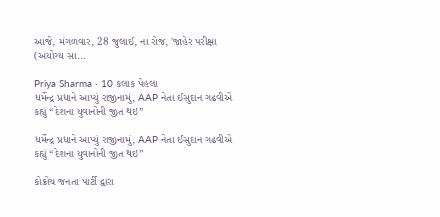આજે, મંગળવાર, 28 જુલાઈ, ના રોજ, 'જાહેર પરીક્ષા (અયોગ્ય સા...

Priya Sharma · 10 કલાક પેહલા
ધર્મેન્દ્ર પ્રધાને આપ્યું રાજીનામું, AAP નેતા ઈસુદાન ગઢવીએ કહ્યું “દેશના યુવાનોની જીત થઇ”

ધર્મેન્દ્ર પ્રધાને આપ્યું રાજીનામું, AAP નેતા ઈસુદાન ગઢવીએ કહ્યું “દેશના યુવાનોની જીત થઇ”

કોક્રોચ જનતા પાર્ટી દ્વારા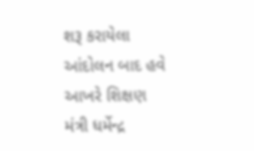શરૂ કરાયેલા આંદોલન બાદ હવે આખરે શિક્ષણ મંત્રી ધર્મેન્દ્ર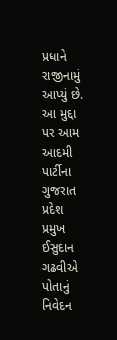પ્રધાને રાજીનામું આપ્યું છે. આ મુદ્દા પર આમ આદમી પાર્ટીના ગુજરાત પ્રદેશ પ્રમુખ ઈસુદાન ગઢવીએ પોતાનું નિવેદન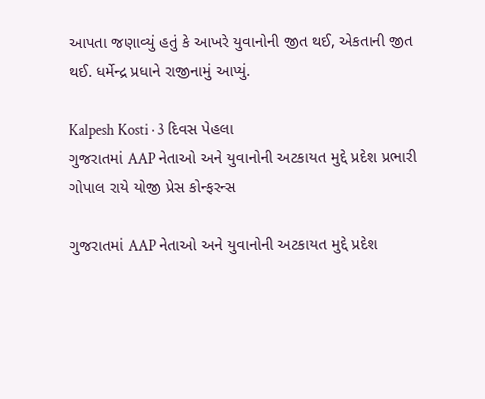આપતા જણાવ્યું હતું કે આખરે યુવાનોની જીત થઈ, એકતાની જીત થઈ. ધર્મેન્દ્ર પ્રધાને રાજીનામું આપ્યું.

Kalpesh Kosti · 3 દિવસ પેહલા
ગુજરાતમાં AAP નેતાઓ અને યુવાનોની અટકાયત મુદ્દે પ્રદેશ પ્રભારી ગોપાલ રાયે યોજી પ્રેસ કોન્ફરન્સ

ગુજરાતમાં AAP નેતાઓ અને યુવાનોની અટકાયત મુદ્દે પ્રદેશ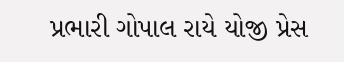પ્રભારી ગોપાલ રાયે યોજી પ્રેસ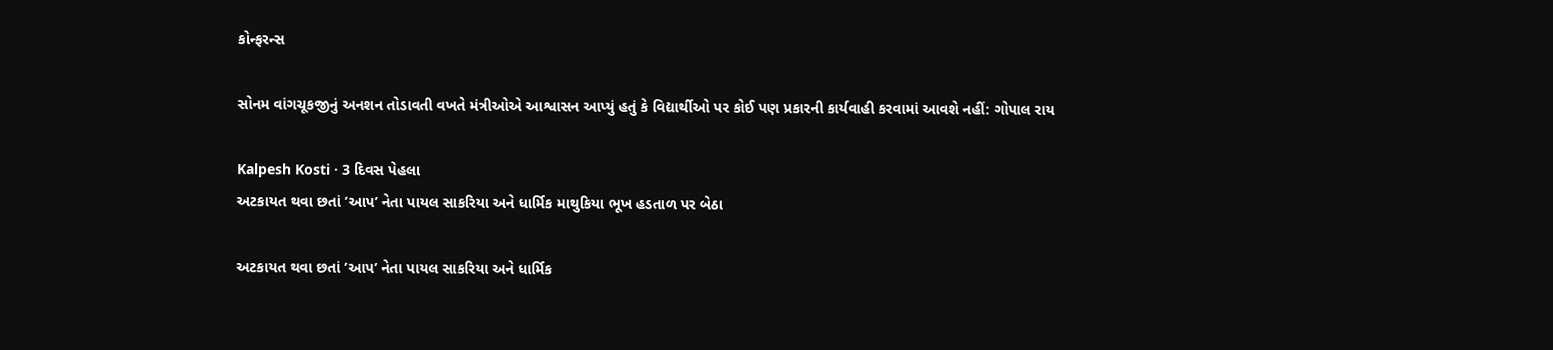કોન્ફરન્સ

સોનમ વાંગચૂકજીનું અનશન તોડાવતી વખતે મંત્રીઓએ આશ્વાસન આપ્યું હતું કે વિદ્યાર્થીઓ પર કોઈ પણ પ્રકારની કાર્યવાહી કરવામાં આવશે નહીં: ગોપાલ રાય

Kalpesh Kosti · 3 દિવસ પેહલા
અટકાયત થવા છતાં ’આપ’ નેતા પાયલ સાકરિયા અને ધાર્મિક માથુકિયા ભૂખ હડતાળ પર બેઠા

અટકાયત થવા છતાં ’આપ’ નેતા પાયલ સાકરિયા અને ધાર્મિક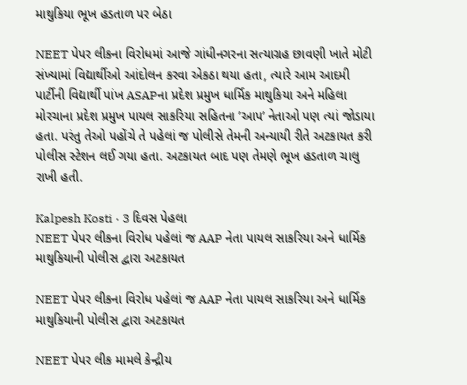માથુકિયા ભૂખ હડતાળ પર બેઠા

NEET પેપર લીકના વિરોધમાં આજે ગાંધીનગરના સત્યાગ્રહ છાવણી ખાતે મોટી સંખ્યામાં વિદ્યાર્થીઓ આંદોલન કરવા એકઠા થયા હતા, ત્યારે આમ આદમી પાર્ટીની વિદ્યાર્થી પાંખ ASAPના પ્રદેશ પ્રમુખ ધાર્મિક માથુકિયા અને મહિલા મોરચાના પ્રદેશ પ્રમુખ પાયલ સાકરિયા સહિતના ’આપ’ નેતાઓ પણ ત્યાં જોડાયા હતા. પરંતુ તેઓ પહોંચે તે પહેલાં જ પોલીસે તેમની અન્યાયી રીતે અટકાયત કરી પોલીસ સ્ટેશન લઈ ગયા હતા. અટકાયત બાદ પણ તેમણે ભૂખ હડતાળ ચાલુ રાખી હતી.

Kalpesh Kosti · 3 દિવસ પેહલા
NEET પેપર લીકના વિરોધ પહેલાં જ AAP નેતા પાયલ સાકરિયા અને ધાર્મિક માથુકિયાની પોલીસ દ્વારા અટકાયત

NEET પેપર લીકના વિરોધ પહેલાં જ AAP નેતા પાયલ સાકરિયા અને ધાર્મિક માથુકિયાની પોલીસ દ્વારા અટકાયત

NEET પેપર લીક મામલે કેન્દ્રીય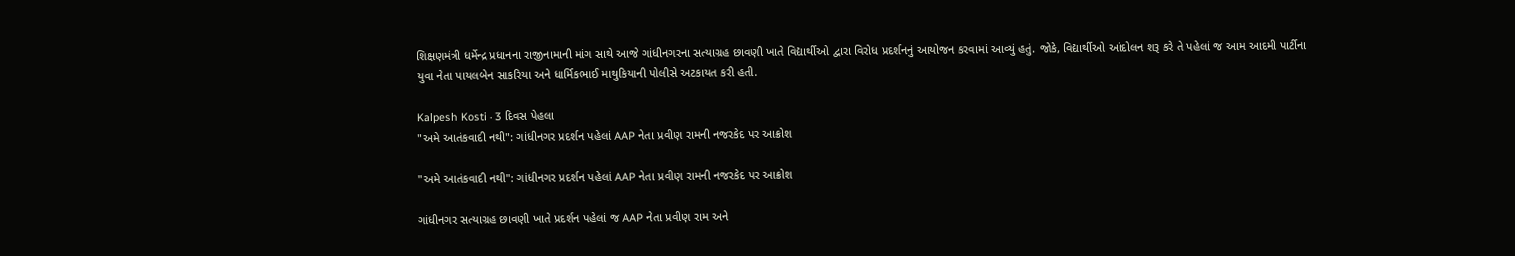શિક્ષણમંત્રી ધર્મેન્દ્ર પ્રધાનના રાજીનામાની માંગ સાથે આજે ગાંધીનગરના સત્યાગ્રહ છાવણી ખાતે વિદ્યાર્થીઓ દ્વારા વિરોધ પ્રદર્શનનું આયોજન કરવામાં આવ્યું હતું. જોકે, વિદ્યાર્થીઓ આંદોલન શરૂ કરે તે પહેલાં જ આમ આદમી પાર્ટીના યુવા નેતા પાયલબેન સાકરિયા અને ધાર્મિકભાઈ માથુકિયાની પોલીસે અટકાયત કરી હતી.

Kalpesh Kosti · 3 દિવસ પેહલા
"અમે આતંકવાદી નથી": ગાંધીનગર પ્રદર્શન પહેલાં AAP નેતા પ્રવીણ રામની નજરકેદ પર આક્રોશ

"અમે આતંકવાદી નથી": ગાંધીનગર પ્રદર્શન પહેલાં AAP નેતા પ્રવીણ રામની નજરકેદ પર આક્રોશ

ગાંધીનગર સત્યાગ્રહ છાવણી ખાતે પ્રદર્શન પહેલાં જ AAP નેતા પ્રવીણ રામ અને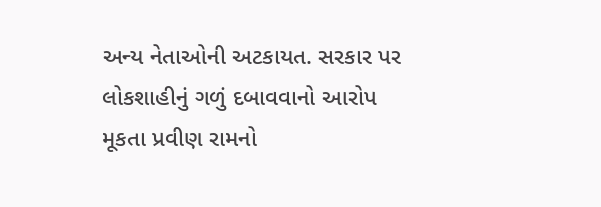અન્ય નેતાઓની અટકાયત. સરકાર પર લોકશાહીનું ગળું દબાવવાનો આરોપ મૂકતા પ્રવીણ રામનો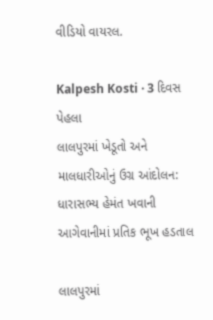વીડિયો વાયરલ.

Kalpesh Kosti · 3 દિવસ પેહલા
લાલપુરમાં ખેડૂતો અને માલધારીઓનું ઉગ્ર આંદોલન: ધારાસભ્ય હેમંત ખવાની આગેવાનીમાં પ્રતિક ભૂખ હડતાલ

લાલપુરમાં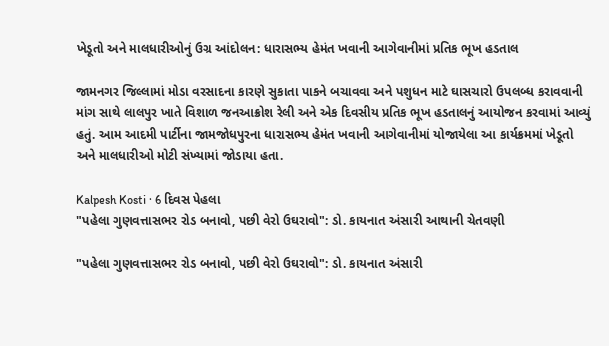ખેડૂતો અને માલધારીઓનું ઉગ્ર આંદોલન: ધારાસભ્ય હેમંત ખવાની આગેવાનીમાં પ્રતિક ભૂખ હડતાલ

જામનગર જિલ્લામાં મોડા વરસાદના કારણે સુકાતા પાકને બચાવવા અને પશુધન માટે ઘાસચારો ઉપલબ્ધ કરાવવાની માંગ સાથે લાલપુર ખાતે વિશાળ જનઆક્રોશ રેલી અને એક દિવસીય પ્રતિક ભૂખ હડતાલનું આયોજન કરવામાં આવ્યું હતું. આમ આદમી પાર્ટીના જામજોધપુરના ધારાસભ્ય હેમંત ખવાની આગેવાનીમાં યોજાયેલા આ કાર્યક્રમમાં ખેડૂતો અને માલધારીઓ મોટી સંખ્યામાં જોડાયા હતા.

Kalpesh Kosti · 6 દિવસ પેહલા
"પહેલા ગુણવત્તાસભર રોડ બનાવો, પછી વેરો ઉઘરાવો": ડો. કાયનાત અંસારી આથાની ચેતવણી

"પહેલા ગુણવત્તાસભર રોડ બનાવો, પછી વેરો ઉઘરાવો": ડો. કાયનાત અંસારી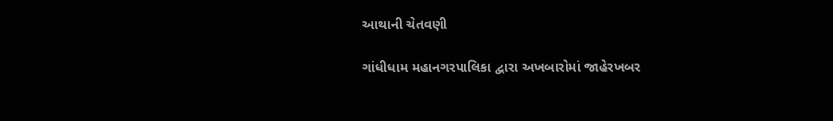આથાની ચેતવણી

ગાંધીધામ મહાનગરપાલિકા દ્વારા અખબારોમાં જાહેરખબર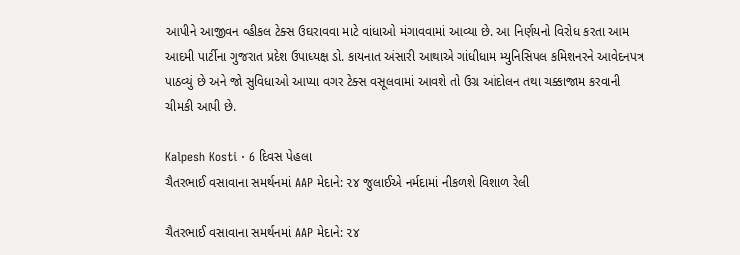આપીને આજીવન વ્હીકલ ટેક્સ ઉઘરાવવા માટે વાંધાઓ મંગાવવામાં આવ્યા છે. આ નિર્ણયનો વિરોધ કરતા આમ આદમી પાર્ટીના ગુજરાત પ્રદેશ ઉપાધ્યક્ષ ડો. કાયનાત અંસારી આથાએ ગાંધીધામ મ્યુનિસિપલ કમિશનરને આવેદનપત્ર પાઠવ્યું છે અને જો સુવિધાઓ આપ્યા વગર ટેક્સ વસૂલવામાં આવશે તો ઉગ્ર આંદોલન તથા ચક્કાજામ કરવાની ચીમકી આપી છે.

Kalpesh Kosti · 6 દિવસ પેહલા
ચૈતરભાઈ વસાવાના સમર્થનમાં AAP મેદાને: ૨૪ જુલાઈએ નર્મદામાં નીકળશે વિશાળ રેલી

ચૈતરભાઈ વસાવાના સમર્થનમાં AAP મેદાને: ૨૪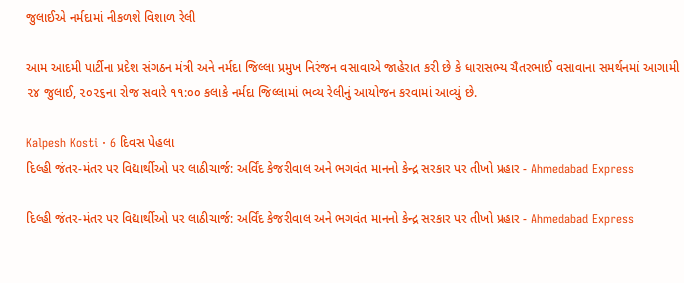જુલાઈએ નર્મદામાં નીકળશે વિશાળ રેલી

આમ આદમી પાર્ટીના પ્રદેશ સંગઠન મંત્રી અને નર્મદા જિલ્લા પ્રમુખ નિરંજન વસાવાએ જાહેરાત કરી છે કે ધારાસભ્ય ચૈતરભાઈ વસાવાના સમર્થનમાં આગામી ૨૪ જુલાઈ, ૨૦૨૬ના રોજ સવારે ૧૧:૦૦ કલાકે નર્મદા જિલ્લામાં ભવ્ય રેલીનું આયોજન કરવામાં આવ્યું છે.

Kalpesh Kosti · 6 દિવસ પેહલા
દિલ્હી જંતર-મંતર પર વિદ્યાર્થીઓ પર લાઠીચાર્જ: અર્વિંદ કેજરીવાલ અને ભગવંત માનનો કેન્દ્ર સરકાર પર તીખો પ્રહાર - Ahmedabad Express

દિલ્હી જંતર-મંતર પર વિદ્યાર્થીઓ પર લાઠીચાર્જ: અર્વિંદ કેજરીવાલ અને ભગવંત માનનો કેન્દ્ર સરકાર પર તીખો પ્રહાર - Ahmedabad Express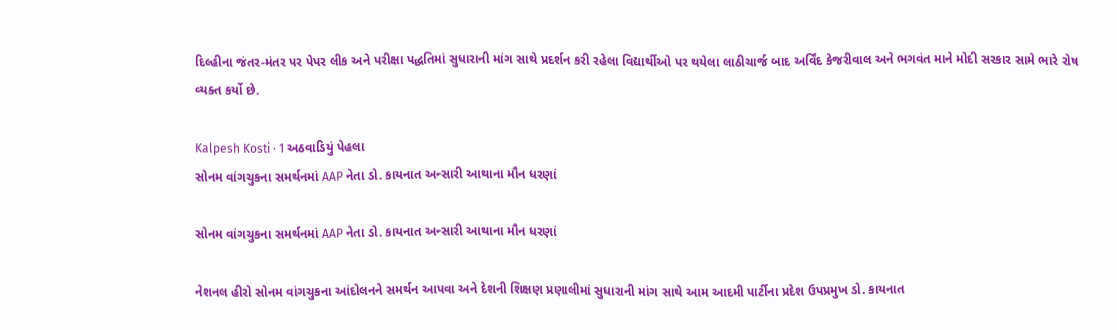દિલ્હીના જંતર-મંતર પર પેપર લીક અને પરીક્ષા પદ્ધતિમાં સુધારાની માંગ સાથે પ્રદર્શન કરી રહેલા વિદ્યાર્થીઓ પર થયેલા લાઠીચાર્જ બાદ અર્વિંદ કેજરીવાલ અને ભગવંત માને મોદી સરકાર સામે ભારે રોષ વ્યક્ત કર્યો છે.

Kalpesh Kosti · 1 અઠવાડિયું પેહલા
સોનમ વાંગચુકના સમર્થનમાં AAP નેતા ડો. કાયનાત અન્સારી આથાના મૌન ધરણાં

સોનમ વાંગચુકના સમર્થનમાં AAP નેતા ડો. કાયનાત અન્સારી આથાના મૌન ધરણાં

નેશનલ હીરો સોનમ વાંગચુકના આંદોલનને સમર્થન આપવા અને દેશની શિક્ષણ પ્રણાલીમાં સુધારાની માંગ સાથે આમ આદમી પાર્ટીના પ્રદેશ ઉપપ્રમુખ ડો. કાયનાત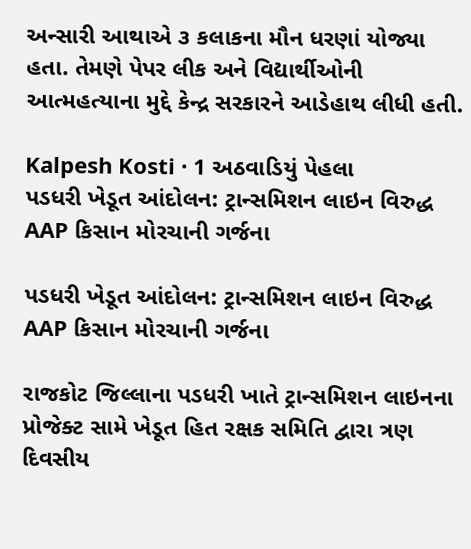અન્સારી આથાએ ૩ કલાકના મૌન ધરણાં યોજ્યા હતા. તેમણે પેપર લીક અને વિદ્યાર્થીઓની આત્મહત્યાના મુદ્દે કેન્દ્ર સરકારને આડેહાથ લીધી હતી.

Kalpesh Kosti · 1 અઠવાડિયું પેહલા
પડધરી ખેડૂત આંદોલન: ટ્રાન્સમિશન લાઇન વિરુદ્ધ AAP કિસાન મોરચાની ગર્જના

પડધરી ખેડૂત આંદોલન: ટ્રાન્સમિશન લાઇન વિરુદ્ધ AAP કિસાન મોરચાની ગર્જના

રાજકોટ જિલ્લાના પડધરી ખાતે ટ્રાન્સમિશન લાઇનના પ્રોજેક્ટ સામે ખેડૂત હિત રક્ષક સમિતિ દ્વારા ત્રણ દિવસીય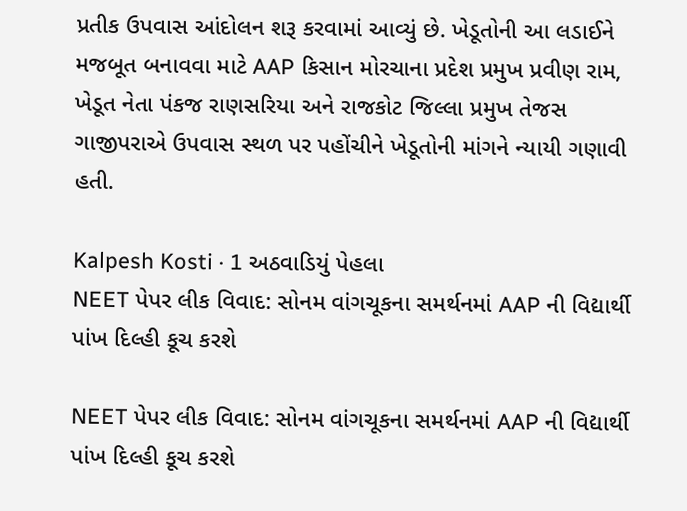પ્રતીક ઉપવાસ આંદોલન શરૂ કરવામાં આવ્યું છે. ખેડૂતોની આ લડાઈને મજબૂત બનાવવા માટે AAP કિસાન મોરચાના પ્રદેશ પ્રમુખ પ્રવીણ રામ, ખેડૂત નેતા પંકજ રાણસરિયા અને રાજકોટ જિલ્લા પ્રમુખ તેજસ ગાજીપરાએ ઉપવાસ સ્થળ પર પહોંચીને ખેડૂતોની માંગને ન્યાયી ગણાવી હતી.

Kalpesh Kosti · 1 અઠવાડિયું પેહલા
NEET પેપર લીક વિવાદ: સોનમ વાંગચૂકના સમર્થનમાં AAP ની વિદ્યાર્થી પાંખ દિલ્હી કૂચ કરશે

NEET પેપર લીક વિવાદ: સોનમ વાંગચૂકના સમર્થનમાં AAP ની વિદ્યાર્થી પાંખ દિલ્હી કૂચ કરશે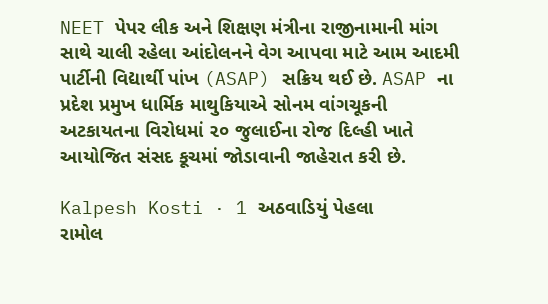NEET પેપર લીક અને શિક્ષણ મંત્રીના રાજીનામાની માંગ સાથે ચાલી રહેલા આંદોલનને વેગ આપવા માટે આમ આદમી પાર્ટીની વિદ્યાર્થી પાંખ (ASAP) સક્રિય થઈ છે. ASAP ના પ્રદેશ પ્રમુખ ધાર્મિક માથુકિયાએ સોનમ વાંગચૂકની અટકાયતના વિરોધમાં ૨૦ જુલાઈના રોજ દિલ્હી ખાતે આયોજિત સંસદ કૂચમાં જોડાવાની જાહેરાત કરી છે.

Kalpesh Kosti · 1 અઠવાડિયું પેહલા
રામોલ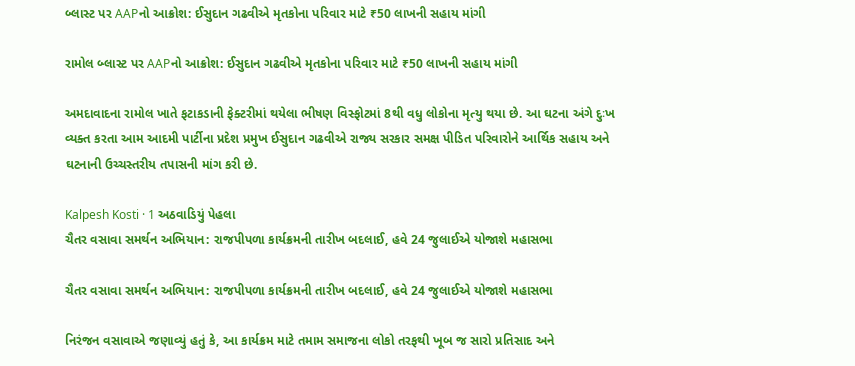બ્લાસ્ટ પર AAPનો આક્રોશ: ઈસુદાન ગઢવીએ મૃતકોના પરિવાર માટે ₹50 લાખની સહાય માંગી

રામોલ બ્લાસ્ટ પર AAPનો આક્રોશ: ઈસુદાન ગઢવીએ મૃતકોના પરિવાર માટે ₹50 લાખની સહાય માંગી

અમદાવાદના રામોલ ખાતે ફટાકડાની ફેક્ટરીમાં થયેલા ભીષણ વિસ્ફોટમાં 8થી વધુ લોકોના મૃત્યુ થયા છે. આ ઘટના અંગે દુઃખ વ્યક્ત કરતા આમ આદમી પાર્ટીના પ્રદેશ પ્રમુખ ઈસુદાન ગઢવીએ રાજ્ય સરકાર સમક્ષ પીડિત પરિવારોને આર્થિક સહાય અને ઘટનાની ઉચ્ચસ્તરીય તપાસની માંગ કરી છે.

Kalpesh Kosti · 1 અઠવાડિયું પેહલા
ચૈતર વસાવા સમર્થન અભિયાન: રાજપીપળા કાર્યક્રમની તારીખ બદલાઈ, હવે 24 જુલાઈએ યોજાશે મહાસભા

ચૈતર વસાવા સમર્થન અભિયાન: રાજપીપળા કાર્યક્રમની તારીખ બદલાઈ, હવે 24 જુલાઈએ યોજાશે મહાસભા

નિરંજન વસાવાએ જણાવ્યું હતું કે, આ કાર્યક્રમ માટે તમામ સમાજના લોકો તરફથી ખૂબ જ સારો પ્રતિસાદ અને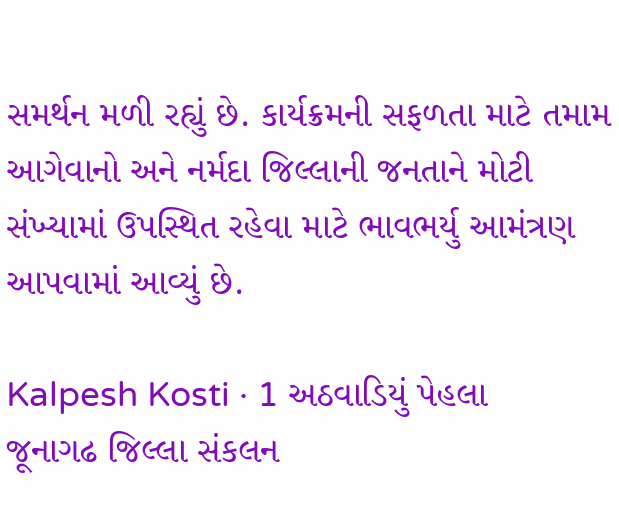સમર્થન મળી રહ્યું છે. કાર્યક્રમની સફળતા માટે તમામ આગેવાનો અને નર્મદા જિલ્લાની જનતાને મોટી સંખ્યામાં ઉપસ્થિત રહેવા માટે ભાવભર્યુ આમંત્રણ આપવામાં આવ્યું છે.

Kalpesh Kosti · 1 અઠવાડિયું પેહલા
જૂનાગઢ જિલ્લા સંકલન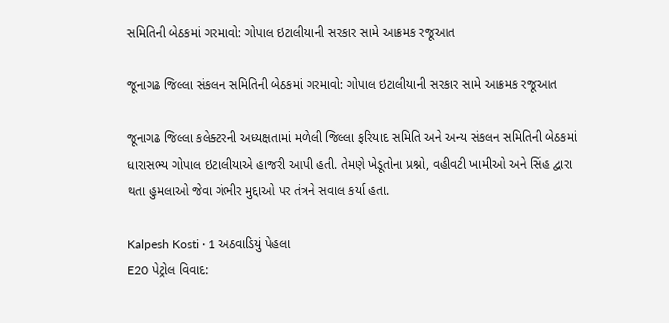સમિતિની બેઠકમાં ગરમાવો: ગોપાલ ઇટાલીયાની સરકાર સામે આક્રમક રજૂઆત

જૂનાગઢ જિલ્લા સંકલન સમિતિની બેઠકમાં ગરમાવો: ગોપાલ ઇટાલીયાની સરકાર સામે આક્રમક રજૂઆત

જૂનાગઢ જિલ્લા કલેક્ટરની અધ્યક્ષતામાં મળેલી જિલ્લા ફરિયાદ સમિતિ અને અન્ય સંકલન સમિતિની બેઠકમાં ધારાસભ્ય ગોપાલ ઇટાલીયાએ હાજરી આપી હતી. તેમણે ખેડૂતોના પ્રશ્નો, વહીવટી ખામીઓ અને સિંહ દ્વારા થતા હુમલાઓ જેવા ગંભીર મુદ્દાઓ પર તંત્રને સવાલ કર્યા હતા.

Kalpesh Kosti · 1 અઠવાડિયું પેહલા
E20 પેટ્રોલ વિવાદ: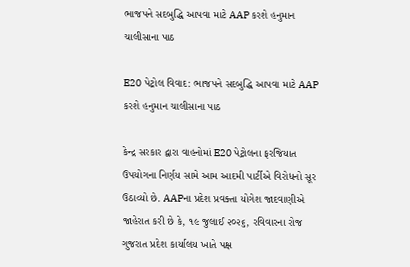ભાજપને સદબુદ્ધિ આપવા માટે AAP કરશે હનુમાન ચાલીસાના પાઠ

E20 પેટ્રોલ વિવાદ: ભાજપને સદબુદ્ધિ આપવા માટે AAP કરશે હનુમાન ચાલીસાના પાઠ

કેન્દ્ર સરકાર દ્વારા વાહનોમાં E20 પેટ્રોલના ફરજિયાત ઉપયોગના નિર્ણય સામે આમ આદમી પાર્ટીએ વિરોધનો સૂર ઉઠાવ્યો છે. AAPના પ્રદેશ પ્રવક્તા યોગેશ જાદવાણીએ જાહેરાત કરી છે કે, ૧૯ જુલાઈ ૨૦૨૬, રવિવારના રોજ ગુજરાત પ્રદેશ કાર્યાલય ખાતે પક્ષ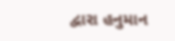દ્વારા હનુમાન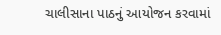ચાલીસાના પાઠનું આયોજન કરવામાં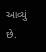આવ્યું છે.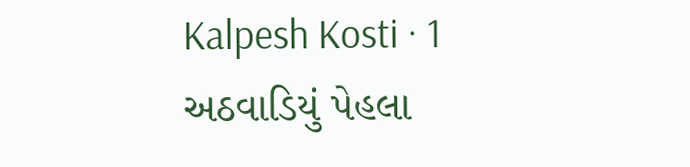Kalpesh Kosti · 1 અઠવાડિયું પેહલા